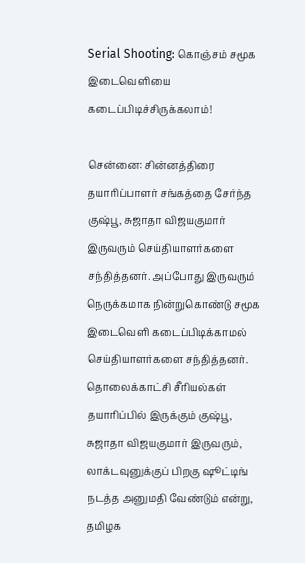Serial Shooting: கொஞ்சம் சமூக இடைவெளியை கடைப்பிடிச்சிருக்கலாம்!

சென்னை: சின்னத்திரை தயாரிப்பாளர் சங்கத்தை சேர்ந்த குஷ்பூ, சுஜாதா விஜயகுமார் இருவரும் செய்தியாளர்களை சந்தித்தனர். அப்போது இருவரும் நெருக்கமாக நின்றுகொண்டு சமூக இடைவெளி கடைப்பிடிக்காமல் செய்தியாளர்களை சந்தித்தனர். தொலைக்காட்சி சீரியல்கள் தயாரிப்பில் இருக்கும் குஷ்பூ, சுஜாதா விஜயகுமார் இருவரும், லாக்டவுனுக்குப் பிறகு ஷூட்டிங் நடத்த அனுமதி வேண்டும் என்று, தமிழக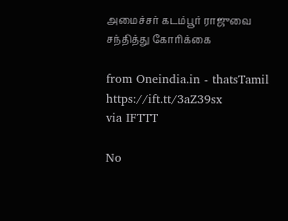அமைச்சர் கடம்பூர் ராஜுவை சந்தித்து கோரிக்கை

from Oneindia.in - thatsTamil https://ift.tt/3aZ39sx
via IFTTT

No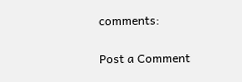comments:

Post a Comment